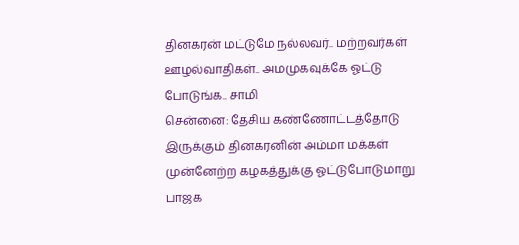தினகரன் மட்டுமே நல்லவர்.. மற்றவர்கள் ஊழல்வாதிகள்.. அமமுகவுக்கே ஓட்டு போடுங்க.. சாமி
சென்னை: தேசிய கண்ணோட்டத்தோடு இருக்கும் தினகரனின் அம்மா மக்கள் முன்னேற்ற கழகத்துக்கு ஓட்டுபோடுமாறு பாஜக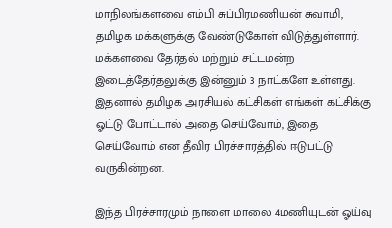மாநிலங்களவை எம்பி சுப்பிரமணியன் சுவாமி, தமிழக மக்களுக்கு வேண்டுகோள் விடுத்துள்ளார்.
மக்களவை தேர்தல் மற்றும் சட்டமன்ற இடைத்தேர்தலுக்கு இன்னும் 3 நாட்களே உள்ளது. இதனால் தமிழக அரசியல் கட்சிகள் எங்கள் கட்சிக்கு ஓட்டு போட்டால் அதை செய்வோம், இதை செய்வோம் என தீவிர பிரச்சாரத்தில் ஈடுபட்டு வருகின்றன.

இந்த பிரச்சாரமும் நாளை மாலை 4மணியுடன் ஓய்வு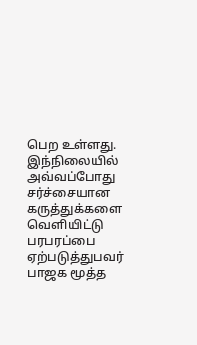பெற உள்ளது. இந்நிலையில் அவ்வப்போது சர்ச்சையான கருத்துக்களை வெளியிட்டு பரபரப்பை ஏற்படுத்துபவர் பாஜக மூத்த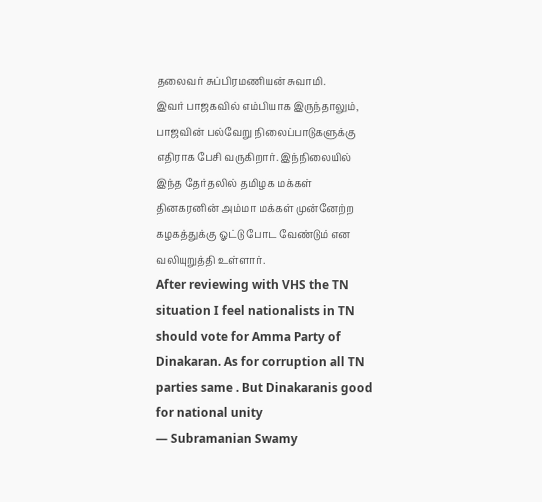தலைவர் சுப்பிரமணியன் சுவாமி.
இவர் பாஜகவில் எம்பியாக இருந்தாலும், பாஜவின் பல்வேறு நிலைப்பாடுகளுக்கு எதிராக பேசி வருகிறார். இந்நிலையில் இந்த தேர்தலில் தமிழக மக்கள் தினகரனின் அம்மா மக்கள் முன்னேற்ற கழகத்துக்கு ஓட்டு போட வேண்டும் என வலியுறுத்தி உள்ளார்.
After reviewing with VHS the TN situation I feel nationalists in TN should vote for Amma Party of Dinakaran. As for corruption all TN parties same . But Dinakaranis good for national unity
— Subramanian Swamy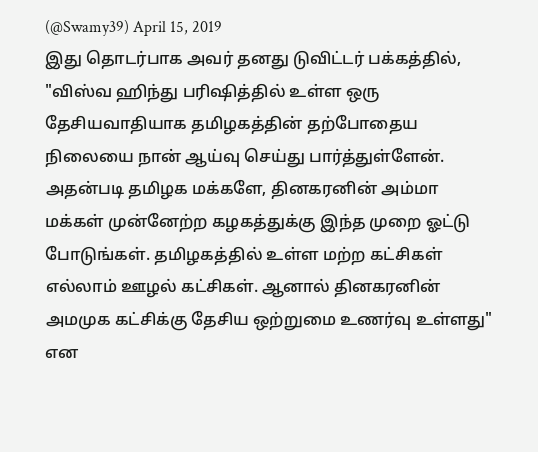(@Swamy39) April 15, 2019
இது தொடர்பாக அவர் தனது டுவிட்டர் பக்கத்தில், "விஸ்வ ஹிந்து பரிஷித்தில் உள்ள ஒரு தேசியவாதியாக தமிழகத்தின் தற்போதைய நிலையை நான் ஆய்வு செய்து பார்த்துள்ளேன். அதன்படி தமிழக மக்களே, தினகரனின் அம்மா மக்கள் முன்னேற்ற கழகத்துக்கு இந்த முறை ஓட்டு போடுங்கள். தமிழகத்தில் உள்ள மற்ற கட்சிகள் எல்லாம் ஊழல் கட்சிகள். ஆனால் தினகரனின் அமமுக கட்சிக்கு தேசிய ஒற்றுமை உணர்வு உள்ளது" என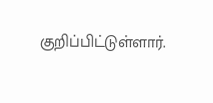குறிப்பிட்டுள்ளார்.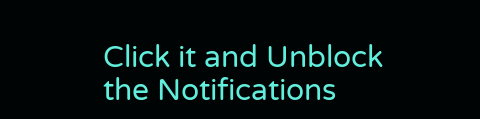Click it and Unblock the Notifications